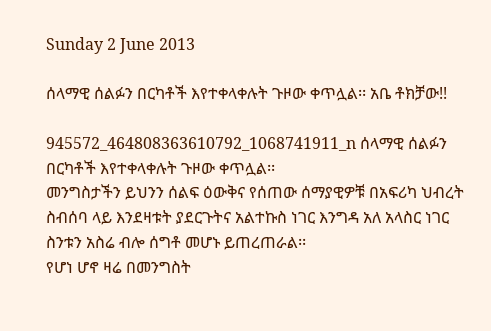Sunday 2 June 2013

ሰላማዊ ሰልፉን በርካቶች እየተቀላቀሉት ጉዞው ቀጥሏል፡፡ አቤ ቶክቻው!!

945572_464808363610792_1068741911_n ሰላማዊ ሰልፉን በርካቶች እየተቀላቀሉት ጉዞው ቀጥሏል፡፡
መንግስታችን ይህንን ሰልፍ ዕውቅና የሰጠው ሰማያዊዎቹ በአፍሪካ ህብረት ስብሰባ ላይ እንደዛቱት ያደርጉትና አልተኩስ ነገር እንግዳ አለ አላስር ነገር ስንቱን አስሬ ብሎ ሰግቶ መሆኑ ይጠረጠራል፡፡
የሆነ ሆኖ ዛሬ በመንግስት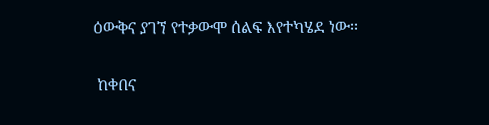ዕውቅና ያገኘ የተቃውሞ ሰልፍ እየተካሄደ ነው፡፡


 ከቀበና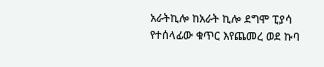አራትኪሎ ከአራት ኪሎ ደግሞ ፒያሳ የተሰላፊው ቁጥር እየጨመረ ወደ ኩባ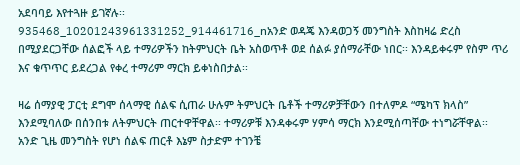አደባባይ እየተጓዙ ይገኛሉ፡፡
935468_10201243961331252_914461716_nአንድ ወዳጄ እንዳወጋኝ መንግስት እስከዛሬ ድረስ በሚያደርጋቸው ሰልፎች ላይ ተማሪዎችን ከትምህርት ቤት አስወጥቶ ወደ ሰልፉ ያሰማራቸው ነበር፡፡ እንዳይቀሩም የስም ጥሪ እና ቁጥጥር ይደረጋል የቀረ ተማሪም ማርክ ይቀነስበታል፡፡

ዛሬ ሰማያዊ ፓርቲ ደግሞ ሰላማዊ ሰልፍ ሲጠራ ሁሉም ትምህርት ቤቶች ተማሪዎቻቸውን በተለምዶ “ሜካፕ ክላስ” እንደሚባለው በሰንበቱ ለትምህርት ጠርተዋቸዋል፡፡ ተማሪዎቹ እንዳቀሩም ሃምሳ ማርክ እንደሚሰጣቸው ተነግሯቸዋል፡፡
አንድ ጊዜ መንግስት የሆነ ሰልፍ ጠርቶ እኔም ስታድም ተገንቼ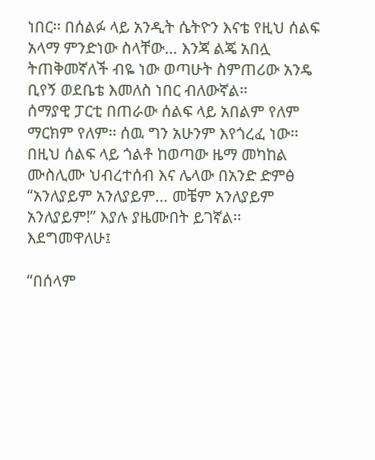ነበር፡፡ በሰልፉ ላይ አንዲት ሴትዮን እናቴ የዚህ ሰልፍ አላማ ምንድነው ስላቸው… እንጃ ልጄ አበሏ ትጠቅመኛለች ብዬ ነው ወጣሁት ስምጠሪው አንዴ ቢየኝ ወደቤቴ እመለስ ነበር ብለውኛል፡፡
ሰማያዊ ፓርቲ በጠራው ሰልፍ ላይ አበልም የለም ማርክም የለም፡፡ ሰዉ ግን አሁንም እየጎረፈ ነው፡፡
በዚህ ሰልፍ ላይ ጎልቶ ከወጣው ዜማ መካከል ሙስሊሙ ህብረተሰብ እና ሌላው በአንድ ድምፅ “አንለያይም አንለያይም… መቼም አንለያይም አንለያይም!” እያሉ ያዜሙበት ይገኛል፡፡
እደግመዋለሁ፤

“በሰላም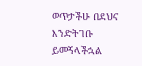ወጥታችሁ በደህና እንድትገቡ ይመኝላችኋል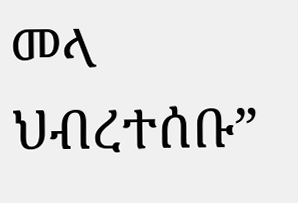መላ ህብረተሰቡ”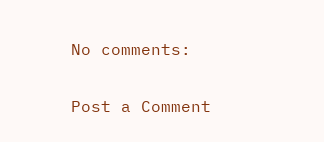No comments:

Post a Comment